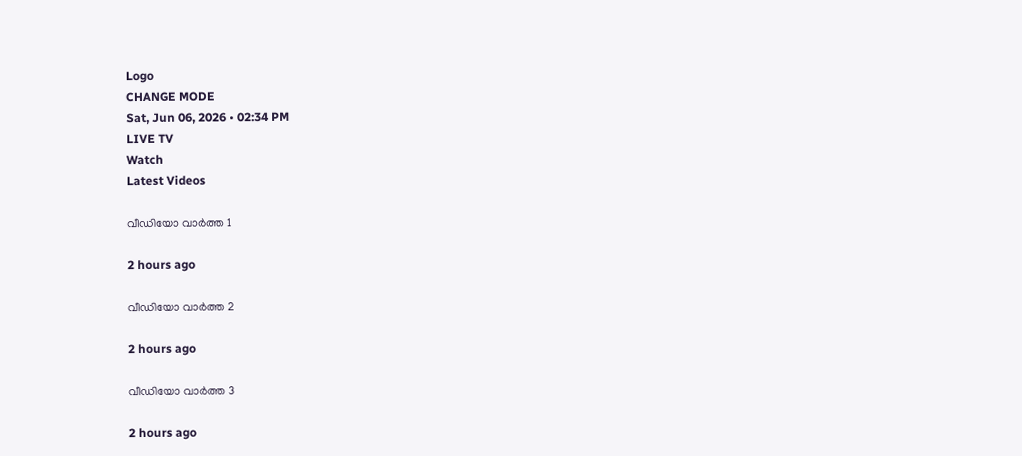Logo
CHANGE MODE
Sat, Jun 06, 2026 • 02:34 PM
LIVE TV
Watch
Latest Videos

വീഡിയോ വാർത്ത 1

2 hours ago

വീഡിയോ വാർത്ത 2

2 hours ago

വീഡിയോ വാർത്ത 3

2 hours ago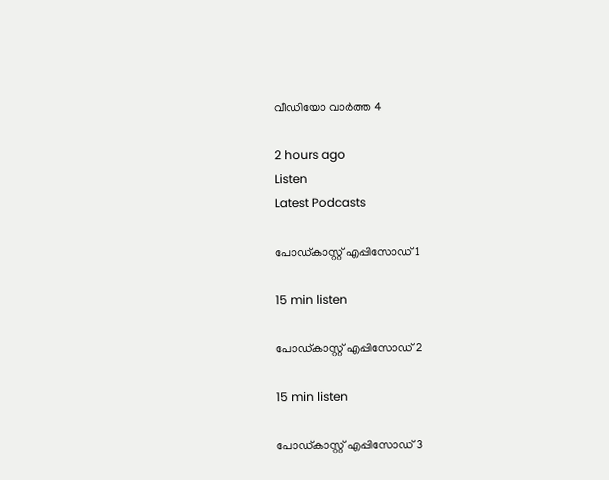വീഡിയോ വാർത്ത 4

2 hours ago
Listen
Latest Podcasts

പോഡ്കാസ്റ്റ് എപ്പിസോഡ് 1

15 min listen

പോഡ്കാസ്റ്റ് എപ്പിസോഡ് 2

15 min listen

പോഡ്കാസ്റ്റ് എപ്പിസോഡ് 3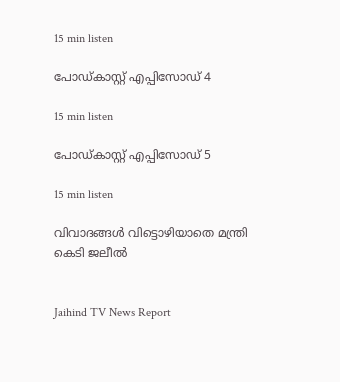15 min listen

പോഡ്കാസ്റ്റ് എപ്പിസോഡ് 4

15 min listen

പോഡ്കാസ്റ്റ് എപ്പിസോഡ് 5

15 min listen

വിവാദങ്ങള്‍ വിട്ടൊഴിയാതെ മന്ത്രി കെടി ജലീൽ


Jaihind TV News Report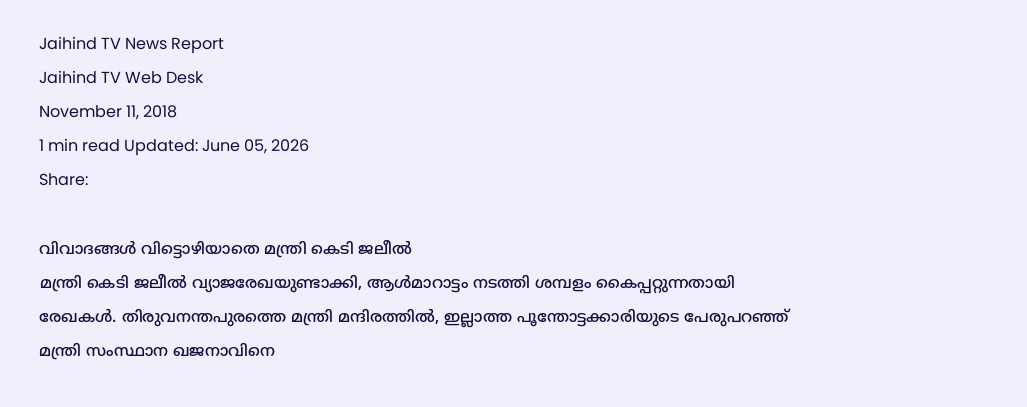Jaihind TV News Report
Jaihind TV Web Desk
November 11, 2018
1 min read Updated: June 05, 2026
Share:

വിവാദങ്ങള്‍ വിട്ടൊഴിയാതെ മന്ത്രി കെടി ജലീൽ
മന്ത്രി കെടി ജലീൽ വ്യാജരേഖയുണ്ടാക്കി, ആൾമാറാട്ടം നടത്തി ശമ്പളം കൈപ്പറ്റുന്നതായി രേഖകൾ. തിരുവനന്തപുരത്തെ മന്ത്രി മന്ദിരത്തിൽ, ഇല്ലാത്ത പൂന്തോട്ടക്കാരിയുടെ പേരുപറഞ്ഞ് മന്ത്രി സംസ്ഥാന ഖജനാവിനെ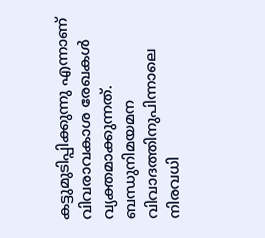കട്ടുമുടിപ്പിക്കുന്നു എന്നാണ് വിവരാവകാശ രേഖകൾ വ്യക്തമാക്കുന്നത്. ബന്ധുനിമയമന വിവാദത്തിനുപിന്നാലെ നിരവധി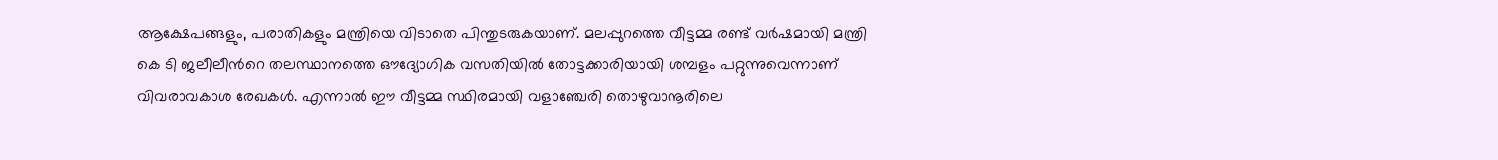ആക്ഷേപങ്ങളും, പരാതികളും മന്ത്രിയെ വിടാതെ പിന്തുടരുകയാണ്. മലപ്പുറത്തെ വീട്ടമ്മ രണ്ട് വർഷമായി മന്ത്രി കെ ടി ജലീലീന്‍റെ തലസ്ഥാനത്തെ ഔദ്യോഗിക വസതിയിൽ തോട്ടക്കാരിയായി ശമ്പളം പറ്റുന്നുവെന്നാണ് വിവരാവകാശ രേഖകൾ. എന്നാൽ ഈ വീട്ടമ്മ സ്ഥിരമായി വളാഞ്ചേരി തൊഴുവാനൂരിലെ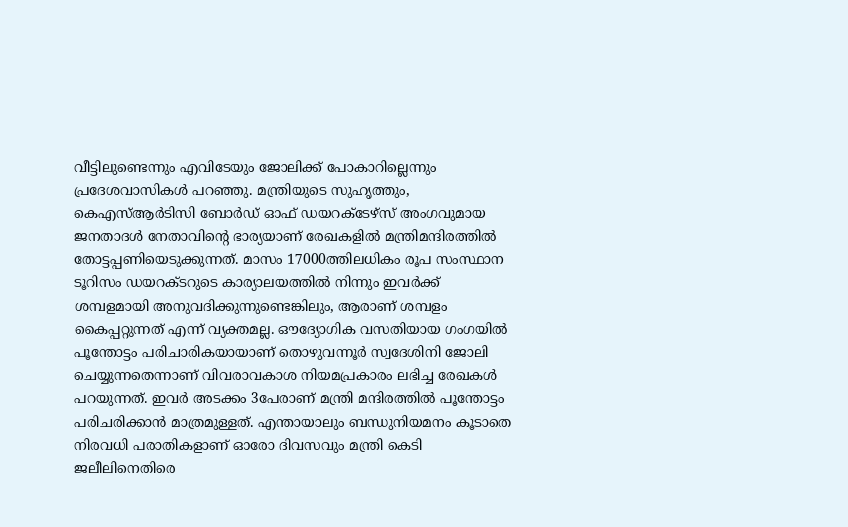വീട്ടിലുണ്ടെന്നും എവിടേയും ജോലിക്ക് പോകാറില്ലെന്നും പ്രദേശവാസികൾ പറഞ്ഞു. മന്ത്രിയുടെ സുഹൃത്തും, കെഎസ്ആർടിസി ബോർഡ് ഓഫ് ഡയറക്ടേഴ്‌സ് അംഗവുമായ ജനതാദൾ നേതാവിന്റെ ഭാര്യയാണ് രേഖകളിൽ മന്ത്രിമന്ദിരത്തിൽ തോട്ടപ്പണിയെടുക്കുന്നത്. മാസം 17000ത്തിലധികം രൂപ സംസ്ഥാന ടൂറിസം ഡയറക്ടറുടെ കാര്യാലയത്തിൽ നിന്നും ഇവർക്ക് ശമ്പളമായി അനുവദിക്കുന്നുണ്ടെങ്കിലും, ആരാണ് ശമ്പളം കൈപ്പറ്റുന്നത് എന്ന് വ്യക്തമല്ല. ഔദ്യോഗിക വസതിയായ ഗംഗയിൽ പൂന്തോട്ടം പരിചാരികയായാണ് തൊഴുവന്നൂർ സ്വദേശിനി ജോലി ചെയ്യുന്നതെന്നാണ് വിവരാവകാശ നിയമപ്രകാരം ലഭിച്ച രേഖകൾ പറയുന്നത്. ഇവർ അടക്കം 3പേരാണ് മന്ത്രി മന്ദിരത്തിൽ പൂന്തോട്ടം പരിചരിക്കാൻ മാത്രമുള്ളത്. എന്തായാലും ബന്ധുനിയമനം കൂടാതെ നിരവധി പരാതികളാണ് ഓരോ ദിവസവും മന്ത്രി കെടി ജലീലിനെതിരെ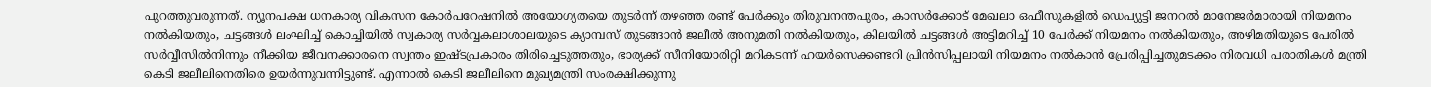പുറത്തുവരുന്നത്. ന്യൂനപക്ഷ ധനകാര്യ വികസന കോർപറേഷനിൽ അയോഗ്യതയെ തുടർന്ന് തഴഞ്ഞ രണ്ട് പേർക്കും തിരുവനന്തപുരം, കാസർക്കോട് മേഖലാ ഒഫീസുകളിൽ ഡെപ്യുട്ടി ജനറൽ മാനേജർമാരായി നിയമനം നൽകിയതും, ചട്ടങ്ങൾ ലംഘിച്ച് കൊച്ചിയിൽ സ്വകാര്യ സർവ്വകലാശാലയുടെ ക്യാമ്പസ് തുടങ്ങാൻ ജലീൽ അനുമതി നൽകിയതും, കിലയിൽ ചട്ടങ്ങൾ അട്ടിമറിച്ച് 10 പേർക്ക് നിയമനം നൽകിയതും, അഴിമതിയുടെ പേരിൽ സർവ്വീസിൽനിന്നും നീക്കിയ ജീവനക്കാരനെ സ്വന്തം ഇഷ്ടപ്രകാരം തിരിച്ചെടുത്തതും, ഭാര്യക്ക് സീനിയോരിറ്റി മറികടന്ന് ഹയർസെക്കണ്ടറി പ്രിൻസിപ്പലായി നിയമനം നൽകാൻ പ്രേരിപ്പിച്ചതുമടക്കം നിരവധി പരാതികൾ മന്ത്രി കെടി ജലീലിനെതിരെ ഉയർന്നുവന്നിട്ടുണ്ട്. എന്നാൽ കെടി ജലീലിനെ മുഖ്യമന്ത്രി സംരക്ഷിക്കുന്നു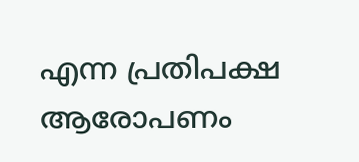എന്ന പ്രതിപക്ഷ ആരോപണം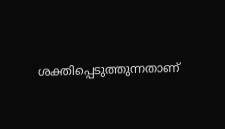ശക്തിപ്പെടുത്തുന്നതാണ്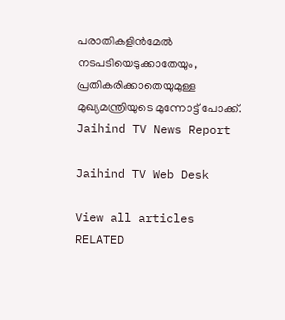പരാതികളിൻമേൽ നടപടിയെടുക്കാതേയും, പ്രതികരിക്കാതെയുമുള്ള മുഖ്യമന്ത്രിയുടെ മുന്നോട്ട് പോക്ക്.
Jaihind TV News Report

Jaihind TV Web Desk

View all articles
RELATED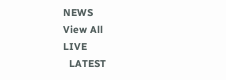NEWS
View All
LIVE
  LATEST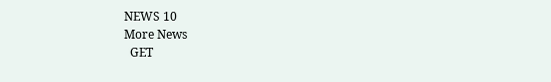NEWS 10
More News
  GET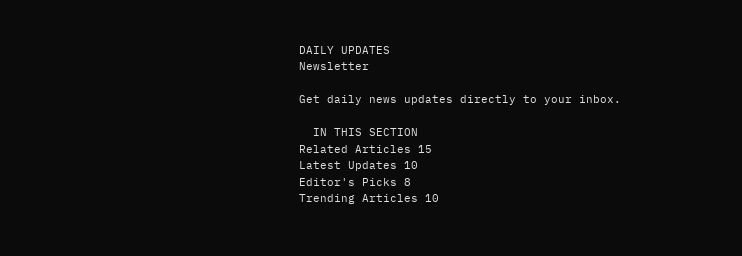DAILY UPDATES
Newsletter

Get daily news updates directly to your inbox.

  IN THIS SECTION
Related Articles 15
Latest Updates 10
Editor's Picks 8
Trending Articles 10